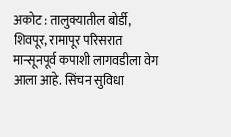अकोट : तालुक्यातील बोर्डी, शिवपूर, रामापूर परिसरात मान्सूनपूर्व कपाशी लागवडीला वेग आला आहे. सिंचन सुविधा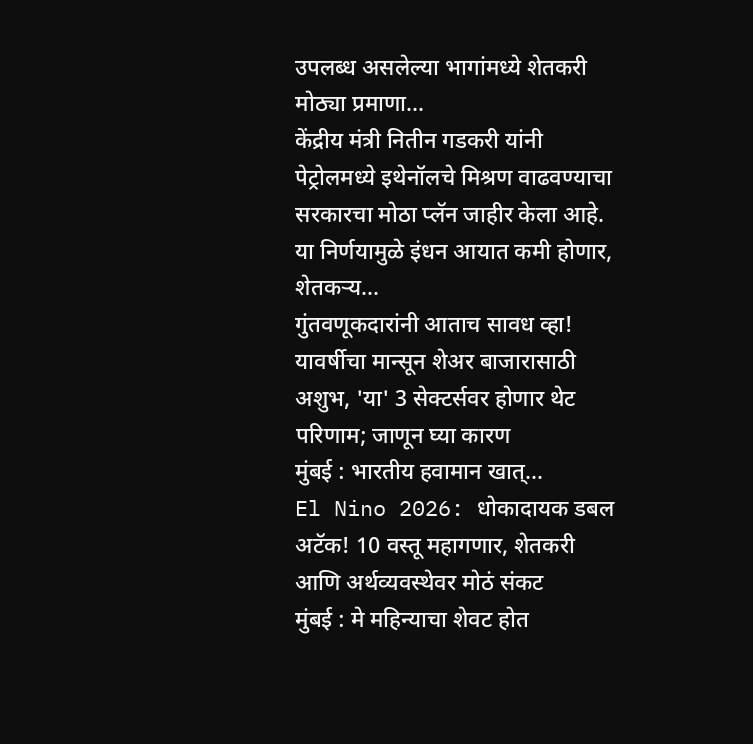उपलब्ध असलेल्या भागांमध्ये शेतकरी मोठ्या प्रमाणा...
केंद्रीय मंत्री नितीन गडकरी यांनी पेट्रोलमध्ये इथेनॉलचे मिश्रण वाढवण्याचा सरकारचा मोठा प्लॅन जाहीर केला आहे. या निर्णयामुळे इंधन आयात कमी होणार, शेतकऱ्य...
गुंतवणूकदारांनी आताच सावध व्हा! यावर्षीचा मान्सून शेअर बाजारासाठी अशुभ, 'या' 3 सेक्टर्सवर होणार थेट परिणाम; जाणून घ्या कारण
मुंबई : भारतीय हवामान खात्...
El Nino 2026: धोकादायक डबल अटॅक! 10 वस्तू महागणार, शेतकरी आणि अर्थव्यवस्थेवर मोठं संकट
मुंबई : मे महिन्याचा शेवट होत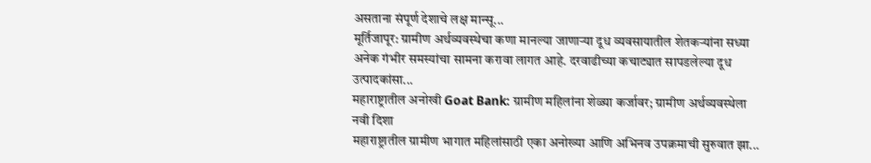असताना संपूर्ण देशाचे लक्ष मान्सू...
मूर्तिजापूर: ग्रामीण अर्थव्यवस्थेचा कणा मानल्या जाणाऱ्या दूध व्यवसायातील शेतकऱ्यांना सध्या अनेक गंभीर समस्यांचा सामना करावा लागत आहे. दरवाढीच्या कचाट्यात सापडलेल्या दूध उत्पादकांसा...
महाराष्ट्रातील अनोखी Goat Bank: ग्रामीण महिलांना शेळ्या कर्जावर; ग्रामीण अर्थव्यवस्थेला नवी दिशा
महाराष्ट्रातील ग्रामीण भागात महिलांसाठी एका अनोख्या आणि अभिनव उपक्रमाची सुरुवात झा...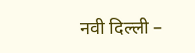नवी दिल्ली –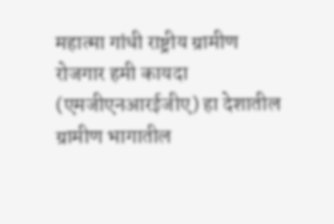महात्मा गांधी राष्ट्रीय ग्रामीण रोजगार हमी कायदा (एमजीएनआरईजीए) हा देशातील ग्रामीण भागातील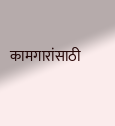कामगारांसाठी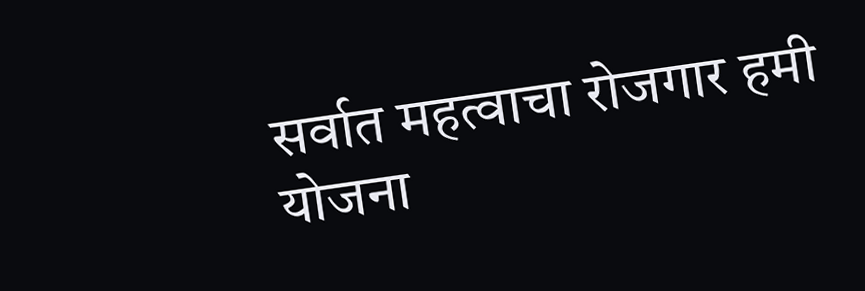सर्वात महत्वाचा रोजगार हमी योजना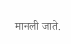मानली जाते.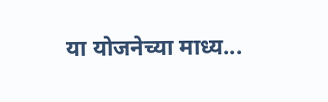या योजनेच्या माध्य...